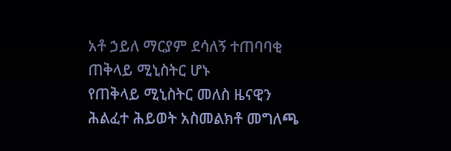አቶ ኃይለ ማርያም ደሳለኝ ተጠባባቂ ጠቅላይ ሚኒስትር ሆኑ
የጠቅላይ ሚኒስትር መለስ ዜናዊን ሕልፈተ ሕይወት አስመልክቶ መግለጫ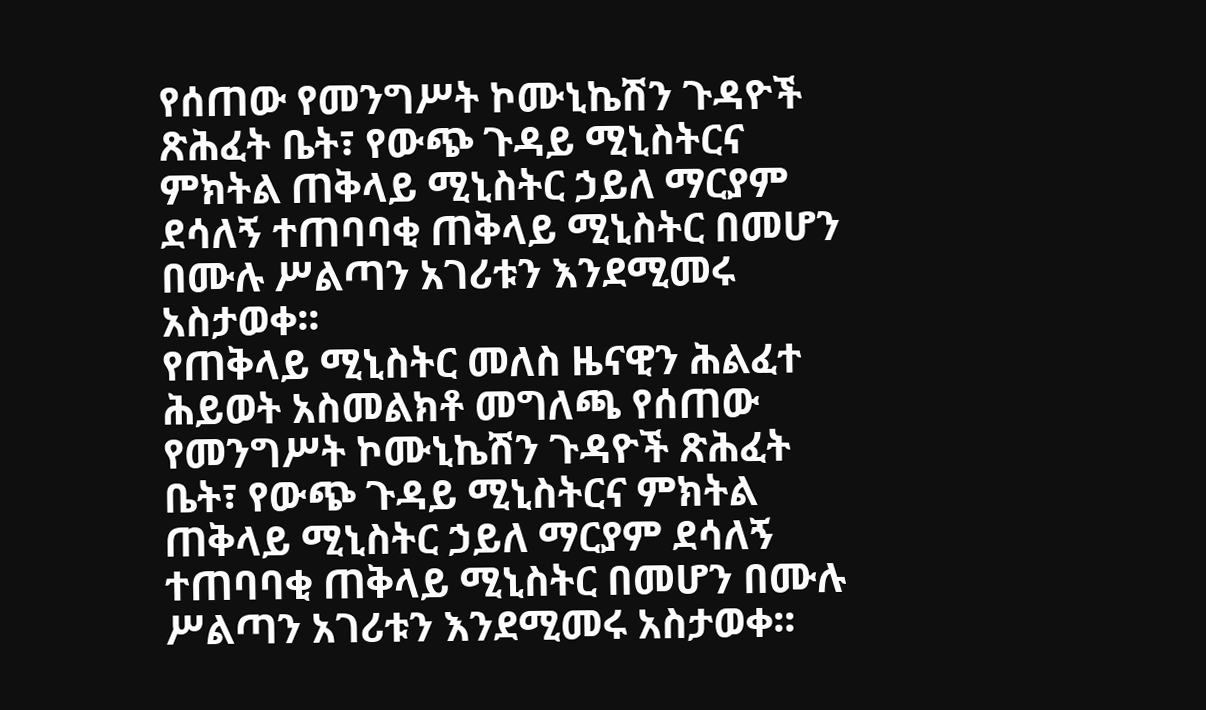የሰጠው የመንግሥት ኮሙኒኬሽን ጉዳዮች ጽሕፈት ቤት፣ የውጭ ጉዳይ ሚኒስትርና ምክትል ጠቅላይ ሚኒስትር ኃይለ ማርያም ደሳለኝ ተጠባባቂ ጠቅላይ ሚኒስትር በመሆን በሙሉ ሥልጣን አገሪቱን እንደሚመሩ አስታወቀ፡፡
የጠቅላይ ሚኒስትር መለስ ዜናዊን ሕልፈተ ሕይወት አስመልክቶ መግለጫ የሰጠው የመንግሥት ኮሙኒኬሽን ጉዳዮች ጽሕፈት ቤት፣ የውጭ ጉዳይ ሚኒስትርና ምክትል ጠቅላይ ሚኒስትር ኃይለ ማርያም ደሳለኝ ተጠባባቂ ጠቅላይ ሚኒስትር በመሆን በሙሉ ሥልጣን አገሪቱን እንደሚመሩ አስታወቀ፡፡